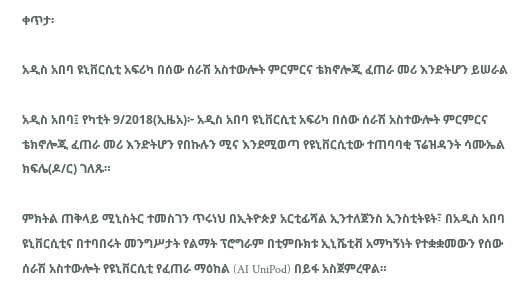ቀጥታ፡

አዲስ አበባ ዩኒቨርሲቲ አፍሪካ በሰው ሰራሽ አስተውሎት ምርምርና ቴክኖሎጂ ፈጠራ መሪ እንድትሆን ይሠራል

አዲስ አበባ፤ የካቲት 9/2018(ኢዜአ)፦ አዲስ አበባ ዩኒቨርሲቲ አፍሪካ በሰው ሰራሽ አስተውሎት ምርምርና ቴክኖሎጂ ፈጠራ መሪ እንድትሆን የበኩሉን ሚና እንደሚወጣ የዩኒቨርሲቲው ተጠባባቂ ፕሬዝዳንት ሳሙኤል ክፍሌ(ዶ/ር) ገለጹ።

ምክትል ጠቅላይ ሚኒስትር ተመስገን ጥሩነህ በኢትዮጵያ አርቲፊሻል ኢንተለጀንስ ኢንስቲትዩት፣ በአዲስ አበባ ዩኒቨርሲቲና በተባበሩት መንግሥታት የልማት ፕሮግራም በቲምቡክቱ ኢኒሼቲቭ አማካኝነት የተቋቋመውን የሰው ሰራሽ አስተውሎት የዩኒቨርሲቲ የፈጠራ ማዕከል (AI UniPod) በይፋ አስጀምረዋል።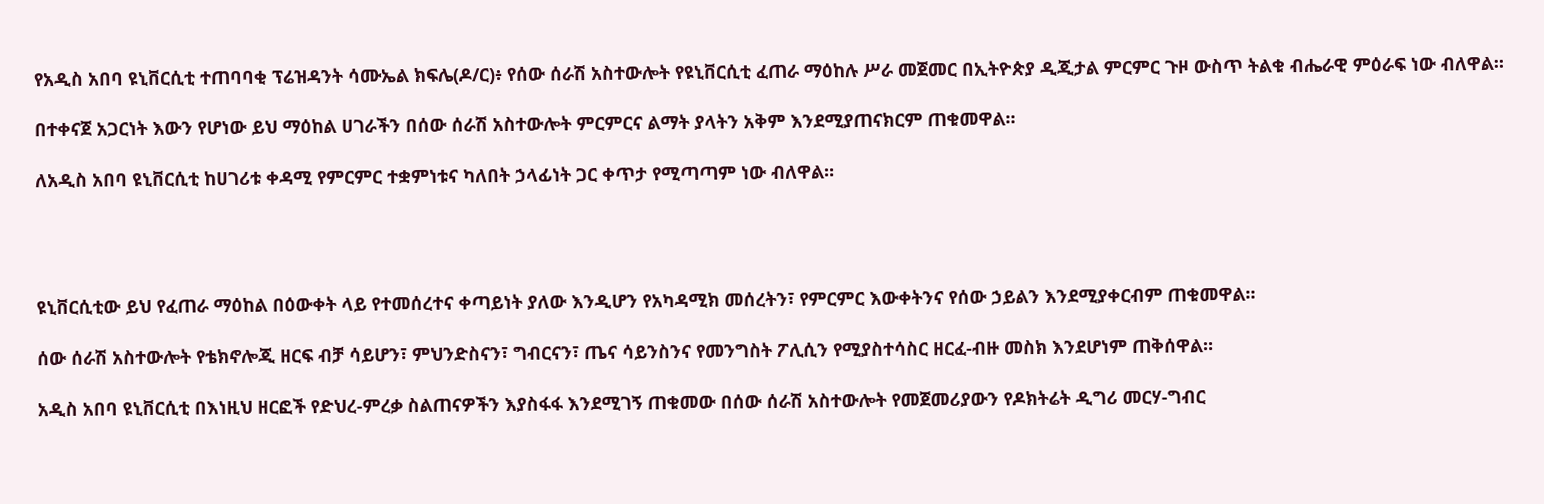የአዲስ አበባ ዩኒቨርሲቲ ተጠባባቂ ፕሬዝዳንት ሳሙኤል ክፍሌ(ዶ/ር)፥ የሰው ሰራሽ አስተውሎት የዩኒቨርሲቲ ፈጠራ ማዕከሉ ሥራ መጀመር በኢትዮጵያ ዲጂታል ምርምር ጉዞ ውስጥ ትልቁ ብሔራዊ ምዕራፍ ነው ብለዋል።

በተቀናጀ አጋርነት እውን የሆነው ይህ ማዕከል ሀገራችን በሰው ሰራሽ አስተውሎት ምርምርና ልማት ያላትን አቅም እንደሚያጠናክርም ጠቁመዋል።

ለአዲስ አበባ ዩኒቨርሲቲ ከሀገሪቱ ቀዳሚ የምርምር ተቋምነቱና ካለበት ኃላፊነት ጋር ቀጥታ የሚጣጣም ነው ብለዋል።




ዩኒቨርሲቲው ይህ የፈጠራ ማዕከል በዕውቀት ላይ የተመሰረተና ቀጣይነት ያለው እንዲሆን የአካዳሚክ መሰረትን፣ የምርምር እውቀትንና የሰው ኃይልን እንደሚያቀርብም ጠቁመዋል።

ሰው ሰራሽ አስተውሎት የቴክኖሎጂ ዘርፍ ብቻ ሳይሆን፣ ምህንድስናን፣ ግብርናን፣ ጤና ሳይንስንና የመንግስት ፖሊሲን የሚያስተሳስር ዘርፈ-ብዙ መስክ እንደሆነም ጠቅሰዋል።

አዲስ አበባ ዩኒቨርሲቲ በእነዚህ ዘርፎች የድህረ-ምረቃ ስልጠናዎችን እያስፋፋ እንደሚገኝ ጠቁመው በሰው ሰራሽ አስተውሎት የመጀመሪያውን የዶክትሬት ዲግሪ መርሃ-ግብር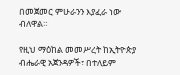በመጀመር ምሁራንን እያፈራ ነው ብለዋል።

የዚህ ማዕከል መመሥረት ከኢትዮጵያ ብሔራዊ አጀንዳዎች፣ በተለይም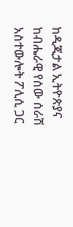ከዲጂታል ኢትዮጵያና ከብሔራዊ የሰው ሰራሽ አስተውሎት ፖሊሲ ጋር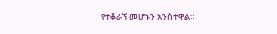የተቆራኘ መሆኑን አንስተዋል።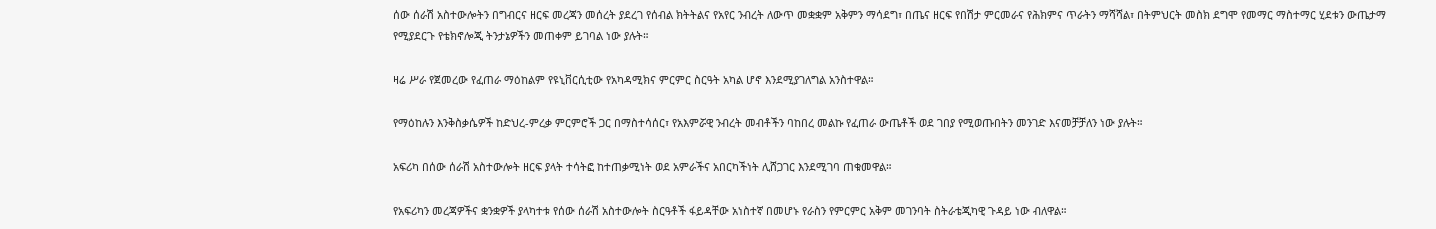ሰው ሰራሽ አስተውሎትን በግብርና ዘርፍ መረጃን መሰረት ያደረገ የሰብል ክትትልና የአየር ንብረት ለውጥ መቋቋም አቅምን ማሳደግ፣ በጤና ዘርፍ የበሽታ ምርመራና የሕክምና ጥራትን ማሻሻል፣ በትምህርት መስክ ደግሞ የመማር ማስተማር ሂደቱን ውጤታማ የሚያደርጉ የቴክኖሎጂ ትንታኔዎችን መጠቀም ይገባል ነው ያሉት።

ዛሬ ሥራ የጀመረው የፈጠራ ማዕከልም የዩኒቨርሲቲው የአካዳሚክና ምርምር ስርዓት አካል ሆኖ እንደሚያገለግል አንስተዋል።

የማዕከሉን እንቅስቃሴዎች ከድህረ-ምረቃ ምርምሮች ጋር በማስተሳሰር፣ የአእምሯዊ ንብረት መብቶችን ባከበረ መልኩ የፈጠራ ውጤቶች ወደ ገበያ የሚወጡበትን መንገድ እናመቻቻለን ነው ያሉት።

አፍሪካ በሰው ሰራሽ አስተውሎት ዘርፍ ያላት ተሳትፎ ከተጠቃሚነት ወደ አምራችና አበርካችነት ሊሸጋገር እንደሚገባ ጠቁመዋል።

የአፍሪካን መረጃዎችና ቋንቋዎች ያላካተቱ የሰው ሰራሽ አስተውሎት ስርዓቶች ፋይዳቸው አነስተኛ በመሆኑ የራስን የምርምር አቅም መገንባት ስትራቴጂካዊ ጉዳይ ነው ብለዋል።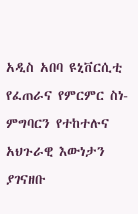አዲስ አበባ ዩኒቨርሲቲ የፈጠራና የምርምር ስነ-ምግባርን የተከተሉና አህጉራዊ እውነታን ያገናዘቡ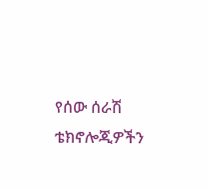የሰው ሰራሽ ቴክኖሎጂዎችን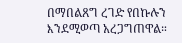በማበልጸግ ረገድ የበኩሉን እንደሚወጣ አረጋግጠዋል።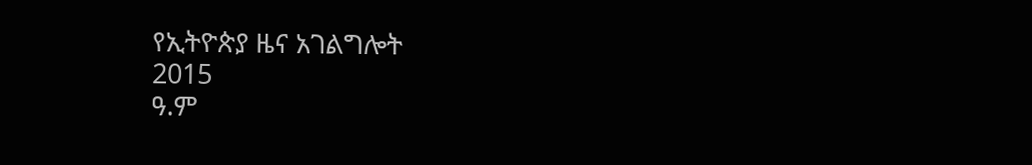የኢትዮጵያ ዜና አገልግሎት
2015
ዓ.ም